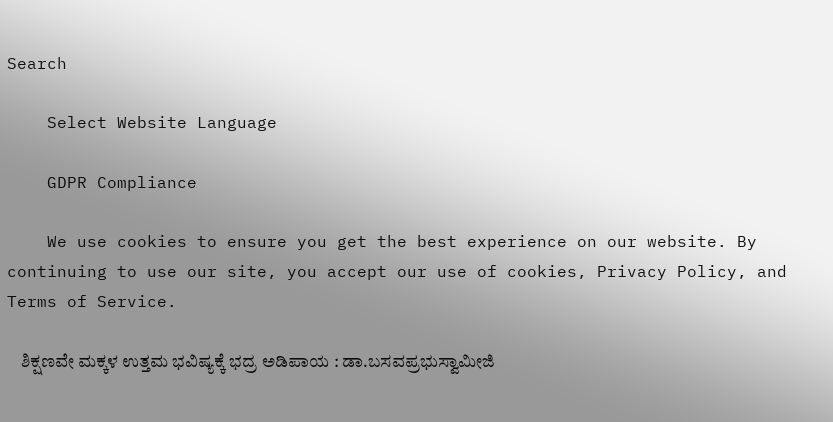Search

    Select Website Language

    GDPR Compliance

    We use cookies to ensure you get the best experience on our website. By continuing to use our site, you accept our use of cookies, Privacy Policy, and Terms of Service.

    ಶಿಕ್ಷಣವೇ ಮಕ್ಕಳ ಉತ್ತಮ ಭವಿಷ್ಯಕ್ಕೆ ಭದ್ರ ಅಡಿಪಾಯ : ಡಾ.ಬಸವಪ್ರಭುಸ್ವಾಮೀಜಿ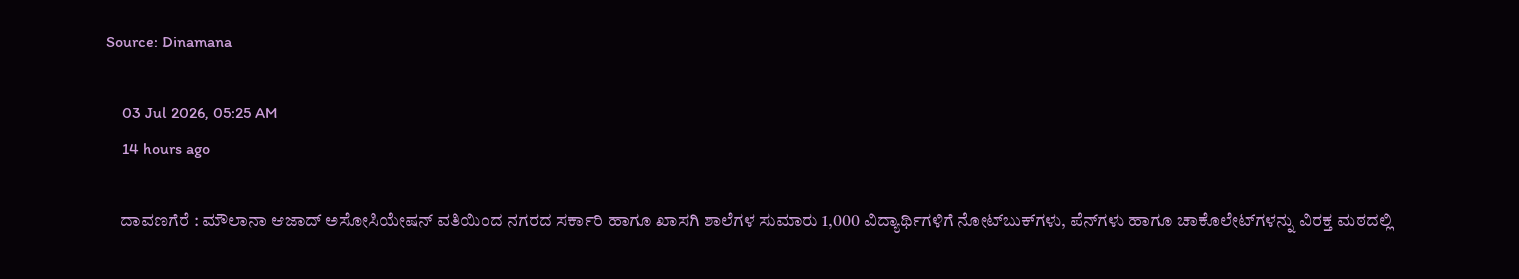Source: Dinamana

    03 Jul 2026, 05:25 AM
    14 hours ago

    ದಾವಣಗೆರೆ : ಮೌಲಾನಾ ಆಜಾದ್ ಅಸೋಸಿಯೇಷನ್ ವತಿಯಿಂದ ನಗರದ ಸರ್ಕಾರಿ ಹಾಗೂ ಖಾಸಗಿ ಶಾಲೆಗಳ ಸುಮಾರು 1,000 ವಿದ್ಯಾರ್ಥಿಗಳಿಗೆ ನೋಟ್‌ಬುಕ್‌ಗಳು, ಪೆನ್‌ಗಳು ಹಾಗೂ ಚಾಕೊಲೇಟ್‌ಗಳನ್ನು ವಿರಕ್ತ ಮಠದಲ್ಲಿ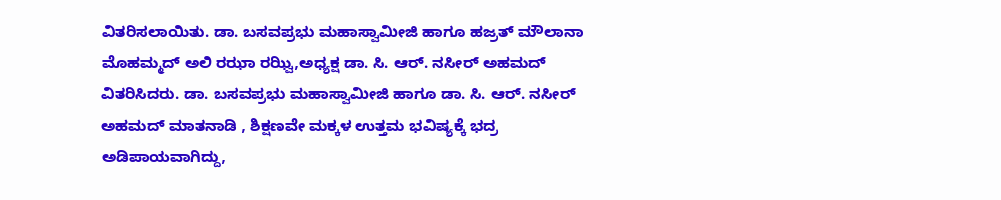ವಿತರಿಸಲಾಯಿತು. ಡಾ. ಬಸವಪ್ರಭು ಮಹಾಸ್ವಾಮೀಜಿ ಹಾಗೂ ಹಜ್ರತ್ ಮೌಲಾನಾ ಮೊಹಮ್ಮದ್ ಅಲಿ ರಝಾ ರಝ್ವಿ,ಅಧ್ಯಕ್ಷ ಡಾ. ಸಿ. ಆರ್. ನಸೀರ್ ಅಹಮದ್ ವಿತರಿಸಿದರು. ಡಾ. ಬಸವಪ್ರಭು ಮಹಾಸ್ವಾಮೀಜಿ ಹಾಗೂ ಡಾ. ಸಿ. ಆರ್. ನಸೀರ್ ಅಹಮದ್ ಮಾತನಾಡಿ , ಶಿಕ್ಷಣವೇ ಮಕ್ಕಳ ಉತ್ತಮ ಭವಿಷ್ಯಕ್ಕೆ ಭದ್ರ ಅಡಿಪಾಯವಾಗಿದ್ದು,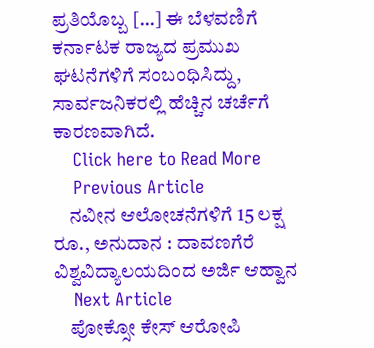ಪ್ರತಿಯೊಬ್ಬ […] ಈ ಬೆಳವಣಿಗೆ ಕರ್ನಾಟಕ ರಾಜ್ಯದ ಪ್ರಮುಖ ಘಟನೆಗಳಿಗೆ ಸಂಬಂಧಿಸಿದ್ದು, ಸಾರ್ವಜನಿಕರಲ್ಲಿ ಹೆಚ್ಚಿನ ಚರ್ಚೆಗೆ ಕಾರಣವಾಗಿದೆ.
    Click here to Read More
    Previous Article
    ನವೀನ ಆಲೋಚನೆಗಳಿಗೆ 15 ಲಕ್ಷ ರೂ., ಅನುದಾನ : ದಾವಣಗೆರೆ ವಿಶ್ವವಿದ್ಯಾಲಯದಿಂದ ಅರ್ಜಿ ಆಹ್ವಾನ
    Next Article
    ಪೋಕ್ಸೋ ಕೇಸ್ ಆರೋಪಿ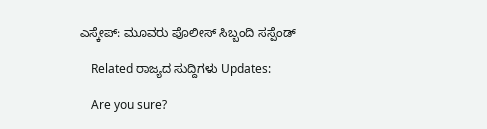ಎಸ್ಕೇಪ್: ಮೂವರು ಪೊಲೀಸ್ ಸಿಬ್ಬಂದಿ ಸಸ್ಪೆಂಡ್

    Related ರಾಜ್ಯದ ಸುದ್ದಿಗಳು Updates:

    Are you sure?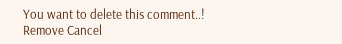You want to delete this comment..! Remove Cancel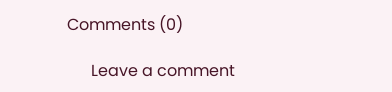Comments (0)

      Leave a comment